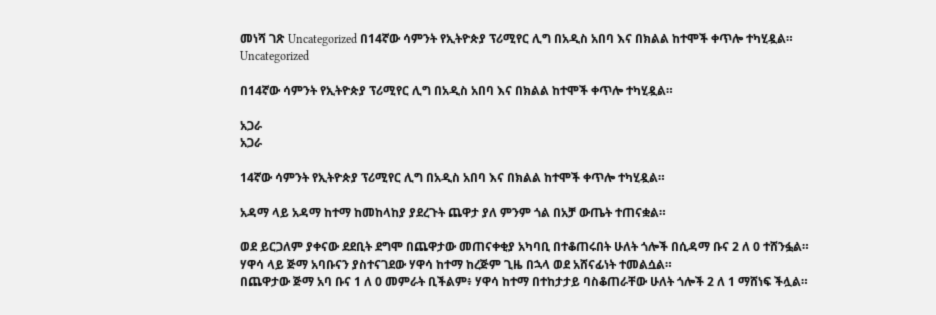መነሻ ገጽ Uncategorized በ14ኛው ሳምንት የኢትዮጵያ ፕሪሚየር ሊግ በአዲስ አበባ እና በክልል ከተሞች ቀጥሎ ተካሂዷል።
Uncategorized

በ14ኛው ሳምንት የኢትዮጵያ ፕሪሚየር ሊግ በአዲስ አበባ እና በክልል ከተሞች ቀጥሎ ተካሂዷል።

አጋራ
አጋራ

14ኛው ሳምንት የኢትዮጵያ ፕሪሚየር ሊግ በአዲስ አበባ እና በክልል ከተሞች ቀጥሎ ተካሂዷል።

አዳማ ላይ አዳማ ከተማ ከመከላከያ ያደረጉት ጨዋታ ያለ ምንም ጎል በአቻ ውጤት ተጠናቋል።

ወደ ይርጋለም ያቀናው ደደቢት ደግሞ በጨዋታው መጠናቀቂያ አካባቢ በተቆጠሩበት ሁለት ጎሎች በሲዳማ ቡና 2 ለ 0 ተሸንፏል።
ሃዋሳ ላይ ጅማ አባቡናን ያስተናገደው ሃዋሳ ከተማ ከረጅም ጊዜ በኋላ ወደ አሸናፊነት ተመልሷል።
በጨዋታው ጅማ አባ ቡና 1 ለ 0 መምራት ቢችልም፥ ሃዋሳ ከተማ በተከታታይ ባስቆጠራቸው ሁለት ጎሎች 2 ለ 1 ማሸነፍ ችሏል።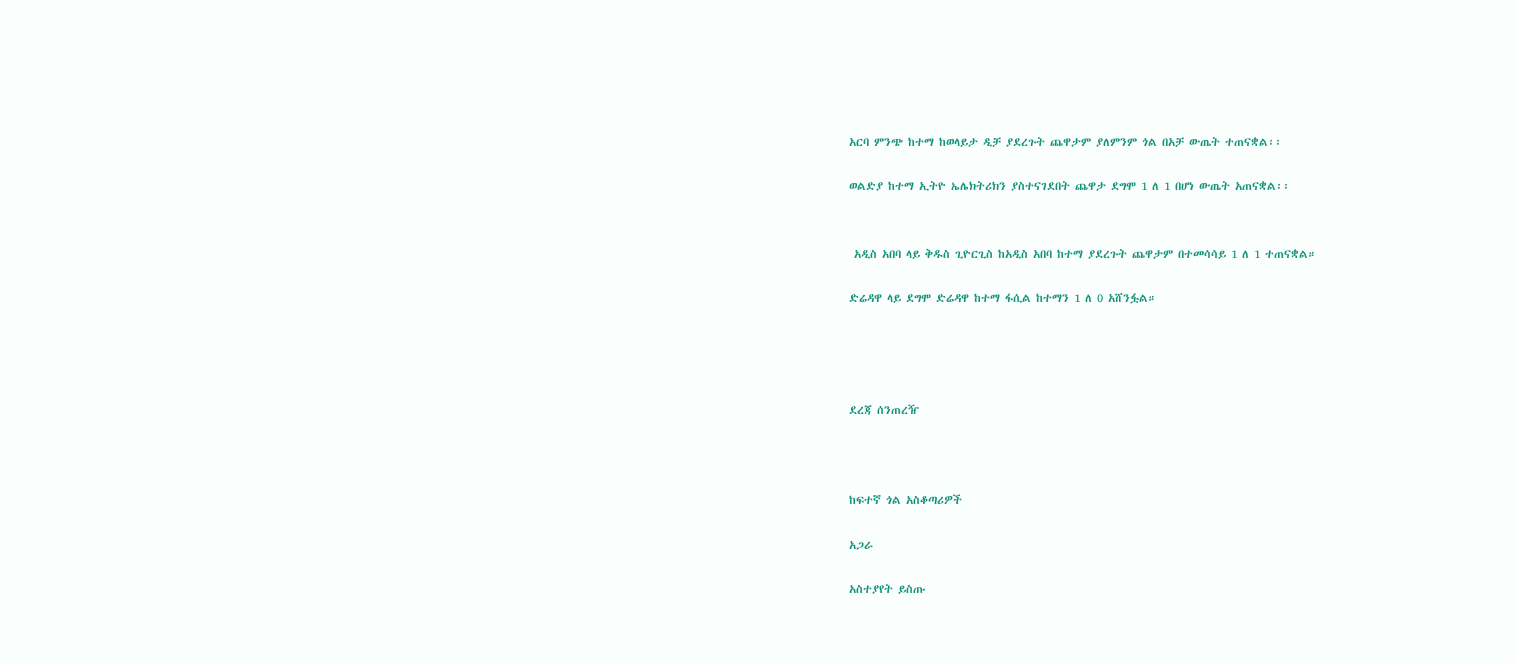አርባ ምንጭ ከተማ ከወላይታ ዲቻ ያደረጉት ጨዋታም ያለምንም ጎል በአቻ ውጤት ተጠናቋል፡፡

ወልድያ ከተማ ኢትዮ ኤሌክትሪክን ያስተናገደበት ጨዋታ ደግሞ 1 ለ 1 በሆነ ውጤት አጠናቋል፡፡


 አዲስ አበባ ላይ ቅዱስ ጊዮርጊስ ከአዲስ አበባ ከተማ ያደረጉት ጨዋታም በተመሳሳይ 1 ለ 1 ተጠናቋል።

ድሬዳዋ ላይ ደግሞ ድሬዳዋ ከተማ ፋሲል ከተማን 1 ለ 0 አሸንፏል።




ደረጃ ሰንጠረዥ



ከፍተኛ ጎል አስቆጣሪዎች

አጋራ

አስተያየት ይስጡ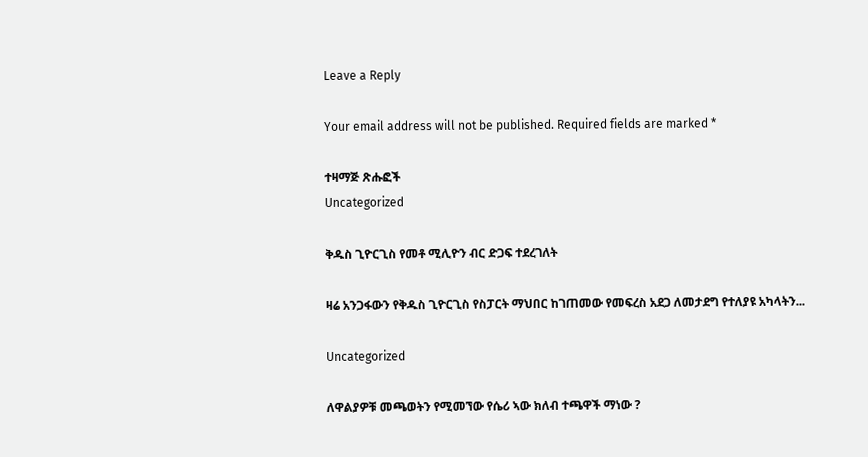Leave a Reply

Your email address will not be published. Required fields are marked *

ተዛማጅ ጽሑፎች
Uncategorized

ቅዱስ ጊዮርጊስ የመቶ ሚሊዮን ብር ድጋፍ ተደረገለት

ዛሬ አንጋፋውን የቅዱስ ጊዮርጊስ የስፓርት ማህበር ከገጠመው የመፍረስ አደጋ ለመታደግ የተለያዩ አካላትን...

Uncategorized

ለዋልያዎቹ መጫወትን የሚመኘው የሴሪ ኣው ክለብ ተጫዋች ማነው ?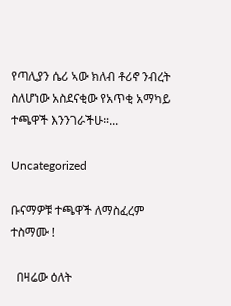የጣሊያን ሴሪ ኣው ክለብ ቶሪኖ ንብረት ስለሆነው አስደናቂው የአጥቂ አማካይ ተጫዋች እንንገራችሁ።...

Uncategorized

ቡናማዎቹ ተጫዋች ለማስፈረም ተስማሙ !

  በዛሬው ዕለት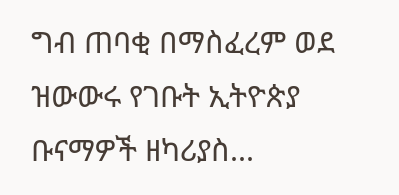ግብ ጠባቂ በማስፈረም ወደ ዝውውሩ የገቡት ኢትዮጵያ ቡናማዎች ዘካሪያስ...